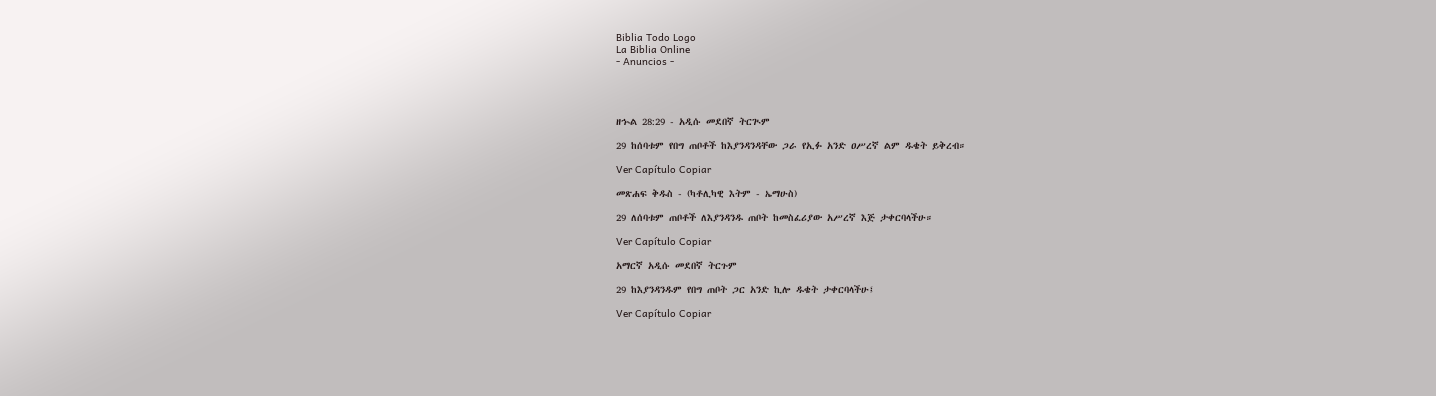Biblia Todo Logo
La Biblia Online
- Anuncios -




ዘኍል 28:29 - አዲሱ መደበኛ ትርጒም

29 ከሰባቱም የበግ ጠቦቶች ከእያንዳንዳቸው ጋራ የኢፉ አንድ ዐሥረኛ ልም ዱቄት ይቅረብ።

Ver Capítulo Copiar

መጽሐፍ ቅዱስ - (ካቶሊካዊ እትም - ኤማሁስ)

29 ለሰባቱም ጠቦቶች ለእያንዳንዱ ጠቦት ከመስፈሪያው አሥረኛ እጅ ታቀርባላችሁ።

Ver Capítulo Copiar

አማርኛ አዲሱ መደበኛ ትርጉም

29 ከእያንዳንዱም የበግ ጠቦት ጋር አንድ ኪሎ ዱቄት ታቀርባላችሁ፤

Ver Capítulo Copiar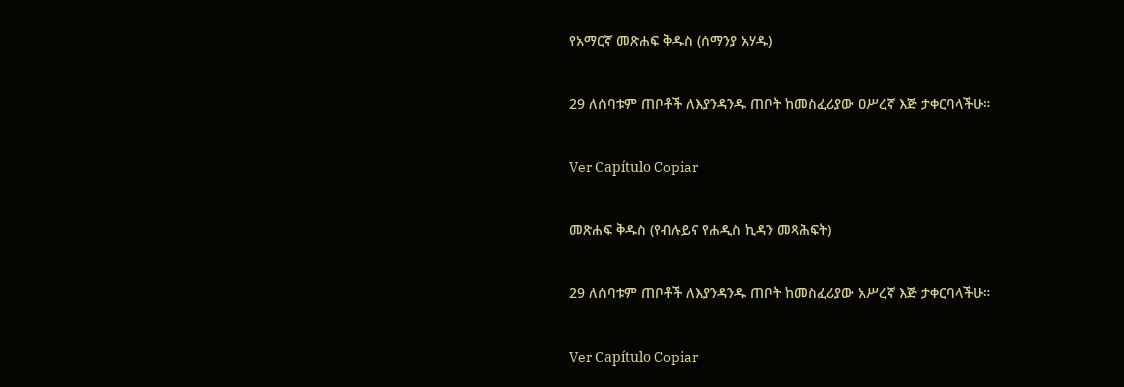የአማርኛ መጽሐፍ ቅዱስ (ሰማንያ አሃዱ)

29 ለሰባቱም ጠቦቶች ለእያንዳንዱ ጠቦት ከመስፈሪያው ዐሥረኛ እጅ ታቀርባላችሁ።

Ver Capítulo Copiar

መጽሐፍ ቅዱስ (የብሉይና የሐዲስ ኪዳን መጻሕፍት)

29 ለሰባቱም ጠቦቶች ለእያንዳንዱ ጠቦት ከመስፈሪያው አሥረኛ እጅ ታቀርባላችሁ።

Ver Capítulo Copiar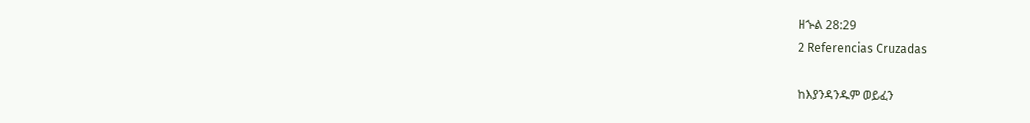ዘኍል 28:29
2 Referencias Cruzadas

ከእያንዳንዱም ወይፈን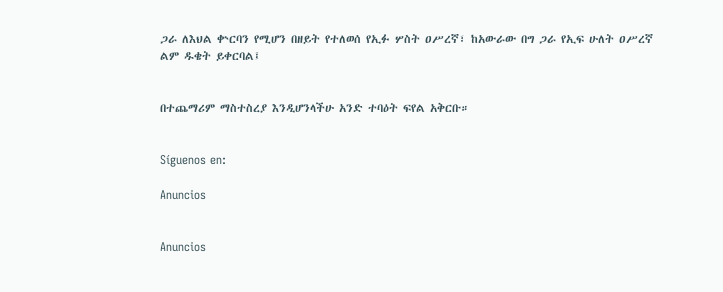ጋራ ለእህል ቍርባን የሚሆን በዘይት የተለወሰ የኢፉ ሦስት ዐሥረኛ፣ ከአውራው በግ ጋራ የኢፍ ሁለት ዐሥረኛ ልም ዱቄት ይቀርባል፤


በተጨማሪም ማስተስረያ እንዲሆንላችሁ አንድ ተባዕት ፍየል አቅርቡ።


Síguenos en:

Anuncios


Anuncios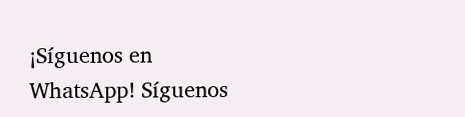¡Síguenos en WhatsApp! Síguenos